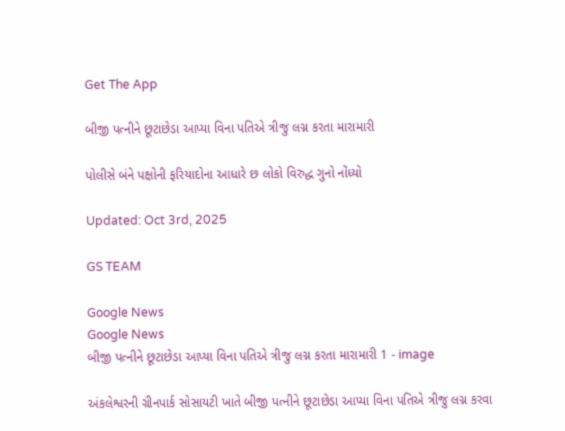Get The App

બીજી પત્નીને છૂટાછેડા આપ્યા વિના પતિએ ત્રીજુ લગ્ન કરતા મારામારી

પોલીસે બંને પક્ષોની ફરિયાદોના આધારે છ લોકો વિરુદ્ધ ગુનો નોંધ્યો

Updated: Oct 3rd, 2025

GS TEAM

Google News
Google News
બીજી પત્નીને છૂટાછેડા આપ્યા વિના પતિએ ત્રીજુ લગ્ન કરતા મારામારી 1 - image

અંકલેશ્વરની ગ્રીનપાર્ક સોસાયટી ખાતે બીજી પત્નીને છૂટાછેડા આપ્યા વિના પતિએ ત્રીજુ લગ્ન કરવા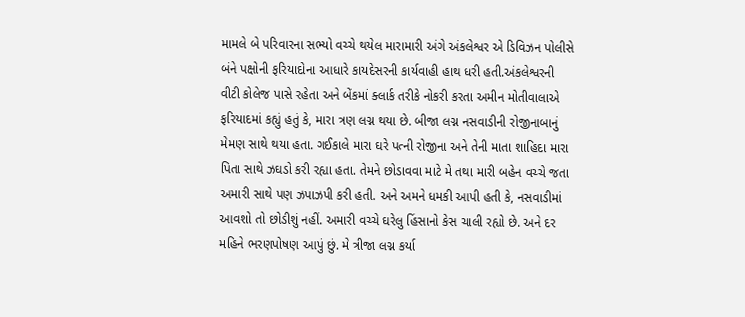મામલે બે પરિવારના સભ્યો વચ્ચે થયેલ મારામારી અંગે અંકલેશ્વર એ ડિવિઝન પોલીસે બંને પક્ષોની ફરિયાદોના આધારે કાયદેસરની કાર્યવાહી હાથ ધરી હતી.અંકલેશ્વરની વીટી કોલેજ પાસે રહેતા અને બેંકમાં ક્લાર્ક તરીકે નોકરી કરતા અમીન મોતીવાલાએ ફરિયાદમાં કહ્યું હતું કે, મારા ત્રણ લગ્ન થયા છે. બીજા લગ્ન નસવાડીની રોજીનાબાનું મેમણ સાથે થયા હતા. ગઈકાલે મારા ઘરે પત્ની રોજીના અને તેની માતા શાહિદા મારા પિતા સાથે ઝઘડો કરી રહ્યા હતા. તેમને છોડાવવા માટે મે તથા મારી બહેન વચ્ચે જતા અમારી સાથે પણ ઝપાઝપી કરી હતી. અને અમને ધમકી આપી હતી કે, નસવાડીમાં આવશો તો છોડીશું નહીં. અમારી વચ્ચે ઘરેલુ હિંસાનો કેસ ચાલી રહ્યો છે. અને દર મહિને ભરણપોષણ આપું છું. મે ત્રીજા લગ્ન કર્યા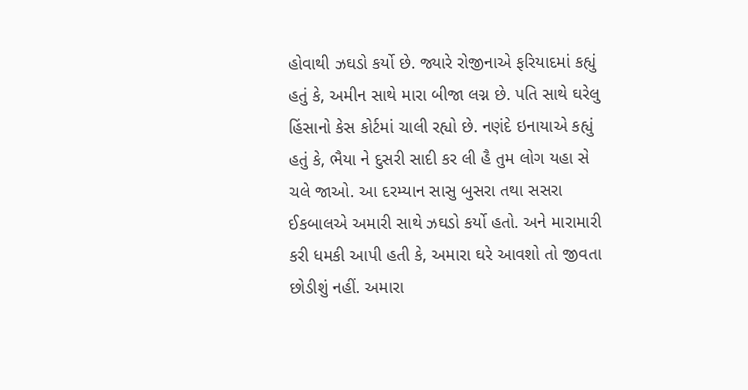હોવાથી ઝઘડો કર્યો છે. જ્યારે રોજીનાએ ફરિયાદમાં કહ્યું હતું કે, અમીન સાથે મારા બીજા લગ્ન છે. પતિ સાથે ઘરેલુ હિંસાનો કેસ કોર્ટમાં ચાલી રહ્યો છે. નણંદે ઇનાયાએ કહ્યું હતું કે, ભૈયા ને દુસરી સાદી કર લી હૈ તુમ લોગ યહા સે ચલે જાઓ. આ દરમ્યાન સાસુ બુસરા તથા સસરા ઈકબાલએ અમારી સાથે ઝઘડો કર્યો હતો. અને મારામારી કરી ધમકી આપી હતી કે, અમારા ઘરે આવશો તો જીવતા છોડીશું નહીં. અમારા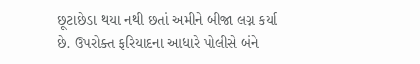છૂટાછેડા થયા નથી છતાં અમીને બીજા લગ્ન કર્યા છે. ઉપરોક્ત ફરિયાદના આધારે પોલીસે બંને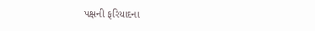પક્ષની ફરિયાદના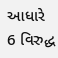આધારે 6 વિરુદ્ધ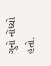ગુનો નોંધ્યો હતો.